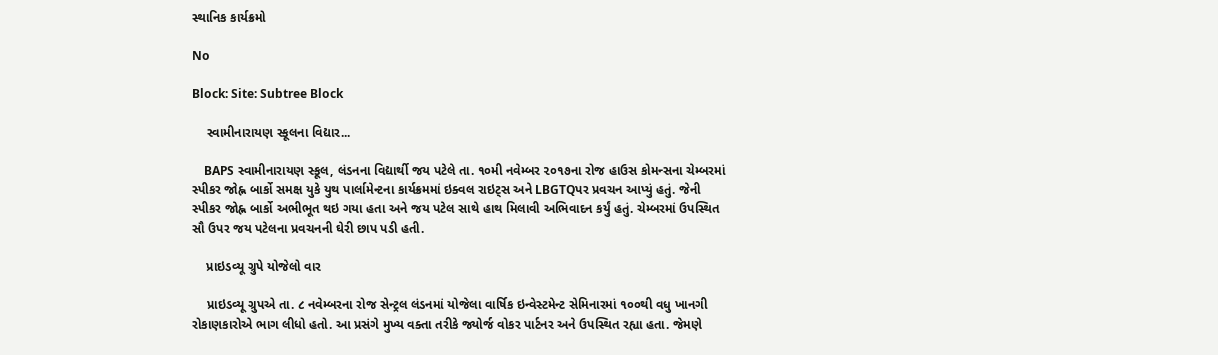સ્થાનિક કાર્યક્રમો

No

Block: Site: Subtree Block

    સ્વામીનારાયણ સ્કૂલના વિદ્યાર...

    BAPS સ્વામીનારાયણ સ્કૂલ, લંડનના વિદ્યાર્થી જય પટેલે તા. ૧૦મી નવેમ્બર ૨૦૧૭ના રોજ હાઉસ કોમન્સના ચેમ્બરમાં સ્પીકર જોહ્ન બાર્કો સમક્ષ યુકે યુથ પાર્લામેન્ટના કાર્યક્રમમાં ઇક્વલ રાઇટ્સ અને LBGTQપર પ્રવચન આપ્યું હતું. જેની સ્પીકર જોહ્ન બાર્કો અભીભૂત થઇ ગયા હતા અને જય પટેલ સાથે હાથ મિલાવી અભિવાદન કર્યું હતું. ચેમ્બરમાં ઉપસ્થિત સૌ ઉપર જય પટેલના પ્રવચનની ઘેરી છાપ પડી હતી.

    પ્રાઇડવ્યૂ ગ્રુપે યોજેલો વાર

    પ્રાઇડવ્યૂ ગ્રુપએ તા. ૮ નવેમ્બરના રોજ સેન્ટ્રલ લંડનમાં યોજેલા વાર્ષિક ઇન્વેસ્ટમેન્ટ સેમિનારમાં ૧૦૦થી વધુ ખાનગી રોકાણકારોએ ભાગ લીધો હતો. આ પ્રસંગે મુખ્ય વક્તા તરીકે જ્યોર્જ વોકર પાર્ટનર અને ઉપસ્થિત રહ્યા હતા. જેમણે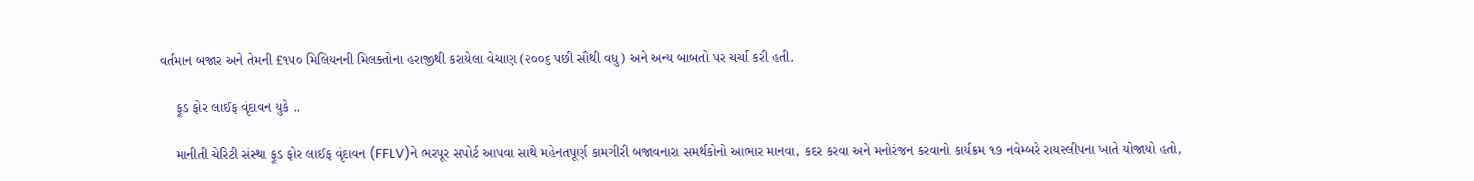વર્તમાન બજાર અને તેમની £૧૫૦ મિલિયનની મિલક્તોના હરાજીથી કરાયેલા વેચાણ (૨૦૦૬ પછી સૌથી વધુ) અને અન્ય બાબતો પર ચર્ચા કરી હતી.

    ફૂડ ફોર લાઈફ વૃંદાવન યુકે ..

    માનીતી ચેરિટી સંસ્થા ફૂડ ફોર લાઈફ વૃંદાવન (FFLV)ને ભરપૂર સપોર્ટ આપવા સાથે મહેનતપૂર્ણ કામગીરી બજાવનારા સમર્થકોનો આભાર માનવા, કદર કરવા અને મનોરંજન કરવાનો કાર્યક્રમ ૧૭ નવેમ્બરે રાયસ્લીપના ખાતે યોજાયો હતો,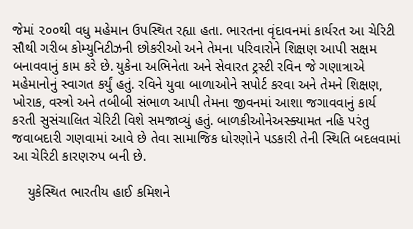જેમાં ૨૦૦થી વધુ મહેમાન ઉપસ્થિત રહ્યા હતા. ભારતના વૃંદાવનમાં કાર્યરત આ ચેરિટી સૌથી ગરીબ કોમ્યુનિટીઝની છોકરીઓ અને તેમના પરિવારોને શિક્ષણ આપી સક્ષમ બનાવવાનું કામ કરે છે. યુકેના અભિનેતા અને સેવારત ટ્રસ્ટી રવિન જે ગણાત્રાએ મહેમાનોનું સ્વાગત કર્યું હતું. રવિને યુવા બાળાઓને સપોર્ટ કરવા અને તેમને શિક્ષણ, ખોરાક, વસ્ત્રો અને તબીબી સંભાળ આપી તેમના જીવનમાં આશા જગાવવાનું કાર્ય કરતી સુસંચાલિત ચેરિટી વિશે સમજાવ્યું હતું. બાળકીઓનેઅસ્ક્યામત નહિ પરંતુ જવાબદારી ગણવામાં આવે છે તેવા સામાજિક ધોરણોને પડકારી તેની સ્થિતિ બદલવામાં આ ચેરિટી કારણરુપ બની છે.

    યુકેસ્થિત ભારતીય હાઈ કમિશને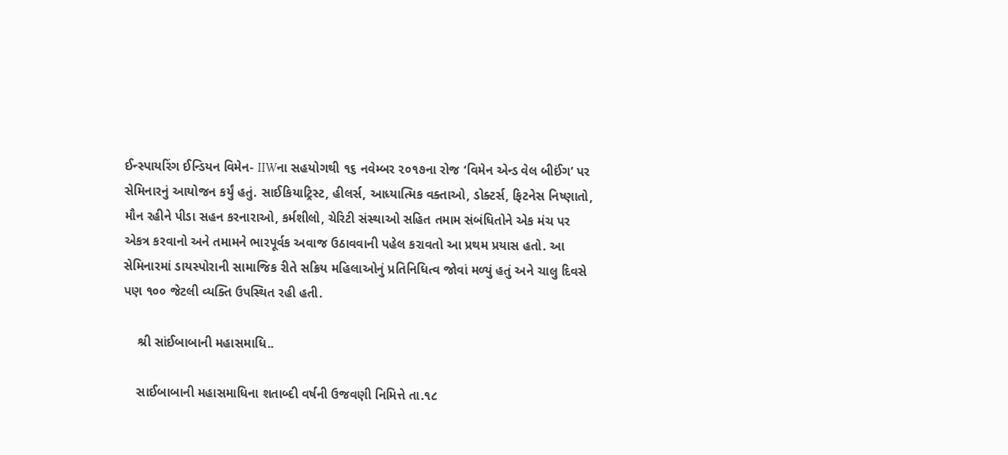ઈન્સ્પાયરિંગ ઈન્ડિયન વિમેન- IIWના સહયોગથી ૧૬ નવેમ્બર ૨૦૧૭ના રોજ ‘વિમેન એન્ડ વેલ બીઈંગ’ પર સેમિનારનું આયોજન કર્યું હતું. સાઈકિયાટ્રિસ્ટ, હીલર્સ, આધ્યાત્મિક વક્તાઓ, ડોક્ટર્સ, ફિટનેસ નિષ્ણાતો, મૌન રહીને પીડા સહન કરનારાઓ, કર્મશીલો, ચેરિટી સંસ્થાઓ સહિત તમામ સંબંધિતોને એક મંચ પર એકત્ર કરવાનો અને તમામને ભારપૂર્વક અવાજ ઉઠાવવાની પહેલ કરાવતો આ પ્રથમ પ્રયાસ હતો. આ સેમિનારમાં ડાયસ્પોરાની સામાજિક રીતે સક્રિય મહિલાઓનું પ્રતિનિધિત્વ જોવાં મળ્યું હતું અને ચાલુ દિવસે પણ ૧૦૦ જેટલી વ્યક્તિ ઉપસ્થિત રહી હતી.

    શ્રી સાંઈબાબાની મહાસમાધિ..

    સાઈબાબાની મહાસમાધિના શતાબ્દી વર્ષની ઉજવણી નિમિત્તે તા.૧૮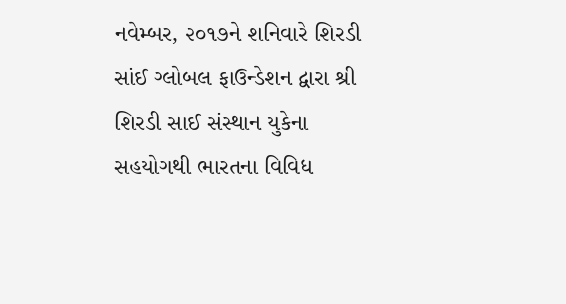નવેમ્બર, ૨૦૧૭ને શનિવારે શિરડી સાંઈ ગ્લોબલ ફાઉન્ડેશન દ્વારા શ્રી શિરડી સાઈ સંસ્થાન યુકેના સહયોગથી ભારતના વિવિધ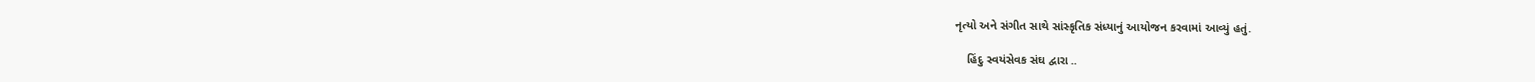નૃત્યો અને સંગીત સાથે સાંસ્કૃતિક સંધ્યાનું આયોજન કરવામાં આવ્યું હતું.

    હિંદુ સ્વયંસેવક સંઘ દ્વારા ..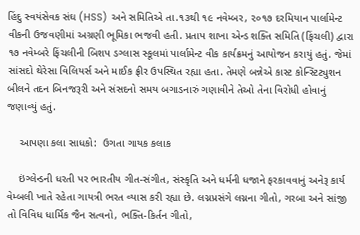હિંદુ સ્વયંસેવક સંઘ (HSS) અને સમિતિએ તા.૧૩થી ૧૯ નવેમ્બર, ૨૦૧૭ દરમિયાન પાર્લામેન્ટ વીકની ઉજવણીમાં અગ્રણી ભૂમિકા ભજવી હતી. પ્રતાપ શાખા એન્ડ શક્તિ સમિતિ (ફિંચલી) દ્વારા ૧૭ નવેમ્બરે ફિંચલીની બિશપ ડગ્લાસ સ્કૂલમાં પાર્લામેન્ટ વીક કાર્યક્રમનું આયોજન કરાયું હતું. જેમાં સાંસદો થેરેસા વિલિયર્સ અને માઈક ફ્રીર ઉપસ્થિત રહ્યા હતા. તેમણે બન્નેએ કાસ્ટ કોન્સ્ટિટ્યુશન બીલને તદન બિનજરૂરી અને સંસદનો સમય બગાડનારું ગણાવીને તેઓ તેના વિરોધી હોવાનું જણાવ્યું હતું.

    આપણા કલા સાધકો:  ઉગતા ગાયક કલાક

    ઇંગ્લેન્ડની ધરતી પર ભારતીય ગીત-સંગીત, સંસ્કૃતિ અને ધર્મની ધજાને ફરકાવવાનું અનેરૂ કાર્ય વેમ્બલી ખાતે રહેતા ગાયત્રી ભરત વ્યાસ કરી રહ્યા છે. લગ્નપ્રસંગે લગ્નના ગીતો, ગરબા અને સાંજી તો વિવિધ ધાર્મિક જૈન સત્વનો, ભક્તિ-કિર્તન ગીતો,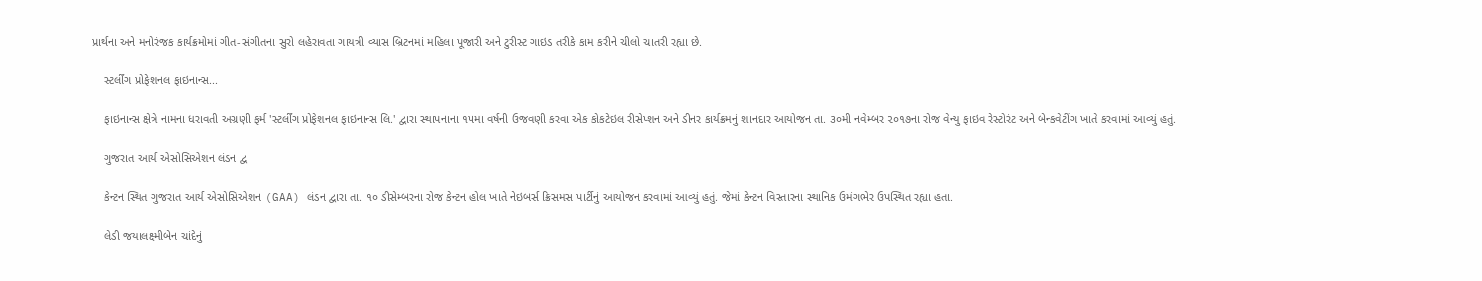પ્રાર્થના અને મનોરંજક કાર્યક્રમોમાં ગીત-સંગીતના સુરો લહેરાવતા ગાયત્રી વ્યાસ બ્રિટનમાં મહિલા પૂજારી અને ટુરીસ્ટ ગાઇડ તરીકે કામ કરીને ચીલો ચાતરી રહ્યા છે.

    સ્ટર્લીંગ પ્રોફેશનલ ફાઇનાન્સ...

    ફાઇનાન્સ ક્ષેત્રે નામના ધરાવતી અગ્રણી ફર્મ 'સ્ટર્લીંગ પ્રોફેશનલ ફાઇનાન્સ લિ.' દ્વારા સ્થાપનાના ૧૫મા વર્ષની ઉજવણી કરવા એક કોકટેઇલ રીસેપ્શન અને ડીનર કાર્યક્રમનું શાનદાર આયોજન તા. ૩૦મી નવેમ્બર ૨૦૧૭ના રોજ વેન્યુ ફાઇવ રેસ્ટોરંટ અને બેન્કવેટીંગ ખાતે કરવામાં આવ્યું હતું.

    ગુજરાત આર્ય એસોસિએશન લંડન દ્વ

    કેન્ટન સ્થિત ગુજરાત આર્ય એસોસિએશન (GAA) લંડન દ્વારા તા. ૧૦ ડીસેમ્બરના રોજ કેન્ટન હોલ ખાતે નેઇબર્સ ક્રિસમસ પાર્ટીનું આયોજન કરવામાં આવ્યું હતું. જેમાં કેન્ટન વિસ્તારના સ્થાનિક ઉમંગભેર ઉપસ્થિત રહ્યા હતા.

    લેડી જયાલક્ષ્મીબેન ચાંદેનું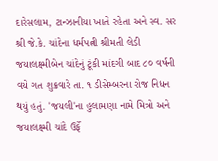દારેસલામ, ટાન્ઝાનીયા ખાતે રહેતા અને સ્વ. સર શ્રી જે.કે. ચાંદેના ધર્મપત્ની શ્રીમતી લેડી જયાલક્ષ્મીબેન ચાંદેનું ટૂંકી માંદગી બાદ ૮૦ વર્ષની વયે ગત શુક્રવારે તા. ૧ ડીસેમ્બરના રોજ નિધન થયું હતું. 'જયલી'ના હુલામણા નામે મિત્રો અને જયાલક્ષ્મી ચાંદે ઉર્ફે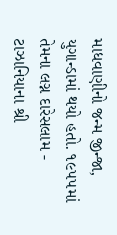માધવાણીનો જન્મ જીન્જા, યુગાન્ડામાં થયો હતો. ૧૯૫૫માં તેમના લગ્ન દારેસલામ - ટાઝાનિયાના શ્રી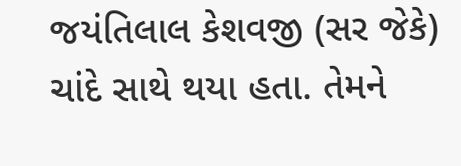જયંતિલાલ કેશવજી (સર જેકે) ચાંદે સાથે થયા હતા. તેમને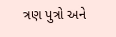ત્રણ પુત્રો અને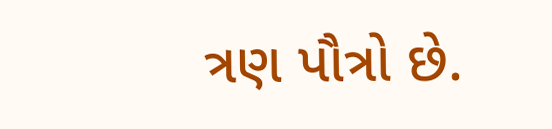ત્રણ પૌત્રો છે.